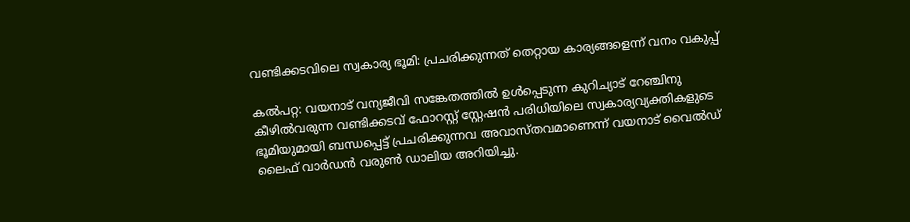വണ്ടിക്കടവിലെ സ്വകാര്യ ഭൂമി: പ്രചരിക്കുന്നത് തെറ്റായ കാര്യങ്ങളെന്ന് വനം വകുപ്പ്

കൽപറ്റ: വയനാട് വന്യജീവി സങ്കേതത്തിൽ ഉൾപ്പെടുന്ന കുറിച്യാട് റേഞ്ചിനു കീഴിൽവരുന്ന വണ്ടിക്കടവ് ഫോറസ്റ്റ് ‌സ്റ്റേഷൻ പരിധിയിലെ സ്വകാര്യവ്യക്തികളുടെ ഭൂമിയുമായി ബന്ധപ്പെട്ട് പ്രചരിക്കുന്നവ അവാസ്തവമാണെന്ന് വയനാട് വൈൽഡ് ലൈഫ് വാർഡൻ വരുൺ ഡാലിയ അറിയിച്ചു.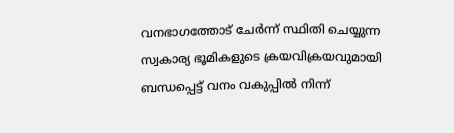വനഭാഗത്തോട് ചേർന്ന് സ്ഥിതി ചെയ്യുന്ന സ്വകാര്യ ഭൂമികളുടെ ക്രയവിക്രയവുമായി ബന്ധപ്പെട്ട് വനം വകുപ്പിൽ നിന്ന്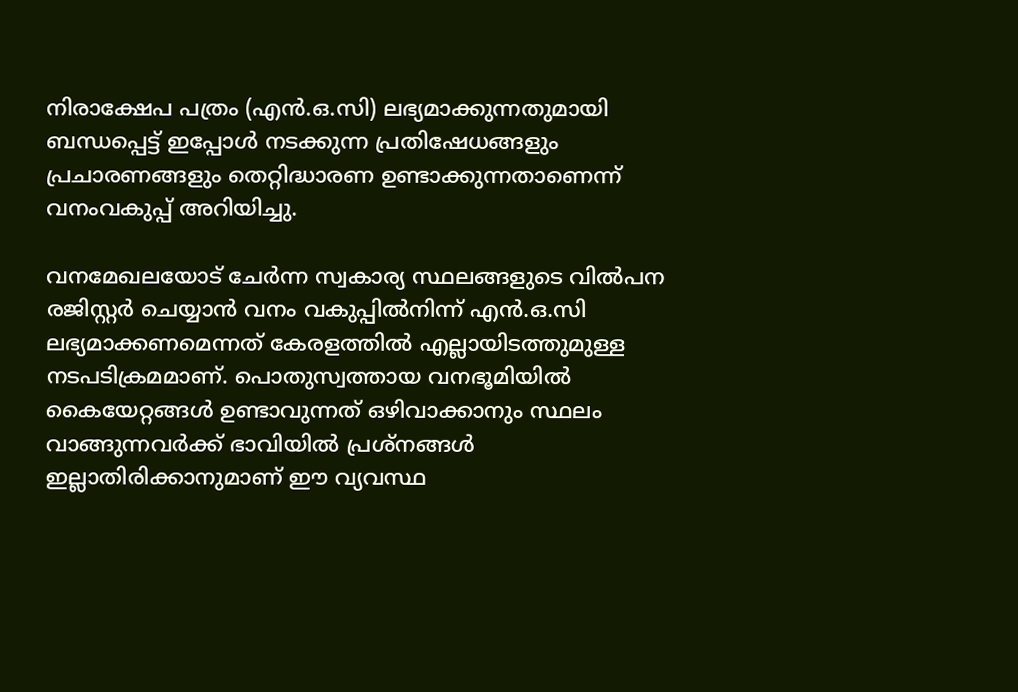നിരാക്ഷേപ പത്രം (എൻ.ഒ.സി) ലഭ്യമാക്കുന്നതുമായി ബന്ധപ്പെട്ട് ഇപ്പോൾ നടക്കുന്ന പ്രതിഷേധങ്ങളും പ്രചാരണങ്ങളും തെറ്റിദ്ധാരണ ഉണ്ടാക്കുന്നതാണെന്ന് വനംവകുപ്പ് അറിയിച്ചു.

വനമേഖലയോട് ചേർന്ന സ്വകാര്യ സ്ഥലങ്ങളുടെ വിൽപന രജിസ്റ്റർ ചെയ്യാൻ വനം വകുപ്പിൽനിന്ന് എൻ.ഒ.സി ലഭ്യമാക്കണമെന്നത് കേരളത്തിൽ എല്ലായിടത്തുമുള്ള നടപടിക്രമമാണ്. പൊതുസ്വത്തായ വനഭൂമിയിൽ കൈയേറ്റങ്ങൾ ഉണ്ടാവുന്നത് ഒഴിവാക്കാനും സ്ഥലം വാങ്ങുന്നവർക്ക് ഭാവിയിൽ പ്രശ്നങ്ങൾ ഇല്ലാതിരിക്കാനുമാണ് ഈ വ്യവസ്ഥ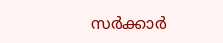സർക്കാർ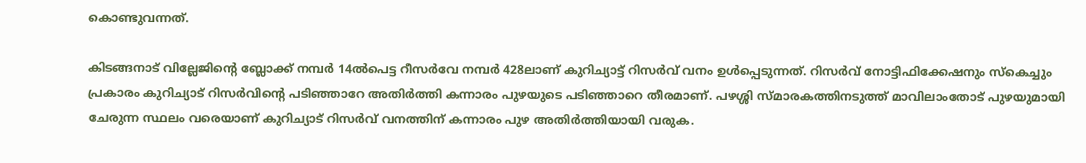കൊണ്ടുവന്നത്.

കിടങ്ങനാട് വില്ലേജിന്റെ ബ്ലോക്ക് നമ്പർ 14ൽപെട്ട റീസർവേ നമ്പർ 428ലാണ് കുറിച്യാട്ട് റിസർവ് വനം ഉൾപ്പെടുന്നത്. റിസർവ് നോട്ടിഫിക്കേഷനും സ്കെച്ചും പ്രകാരം കുറിച്യാട് റിസർവിന്റെ പടിഞ്ഞാറേ അതിർത്തി കന്നാരം പുഴയുടെ പടിഞ്ഞാറെ തീരമാണ്. പഴശ്ശി സ്മാരകത്തിനടുത്ത് മാവിലാംതോട് പുഴയുമായി ചേരുന്ന സ്ഥലം വരെയാണ് കുറിച്യാട് റിസർവ് വനത്തിന് കന്നാരം പുഴ അതിർത്തിയായി വരുക.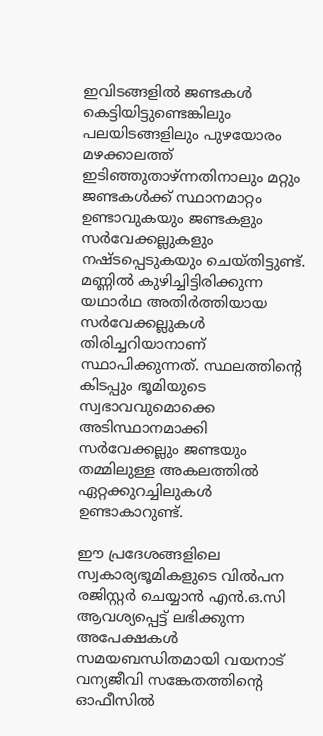ഇവിടങ്ങളിൽ ജണ്ടകൾ കെട്ടിയിട്ടുണ്ടെങ്കിലും പലയിടങ്ങളിലും പുഴയോരം മഴക്കാലത്ത് ഇടിഞ്ഞുതാഴ്ന്നതിനാലും മറ്റും ജണ്ടകൾക്ക് സ്ഥാനമാറ്റം ഉണ്ടാവുകയും ജണ്ടകളും സർവേക്കല്ലുകളും നഷ്‌ടപ്പെടുകയും ചെയ്തിട്ടുണ്ട്. മണ്ണിൽ കുഴിച്ചിട്ടിരിക്കുന്ന യഥാർഥ അതിർത്തിയായ സർവേക്കല്ലുകൾ തിരിച്ചറിയാനാണ് സ്ഥാപിക്കുന്നത്. സ്ഥലത്തിന്റെ കിടപ്പും ഭൂമിയുടെ സ്വഭാവവുമൊക്കെ അടിസ്ഥാനമാക്കി സർവേക്കല്ലും ജണ്ടയും തമ്മിലുള്ള അകലത്തിൽ ഏറ്റക്കുറച്ചിലുകൾ ഉണ്ടാകാറുണ്ട്.

ഈ പ്രദേശങ്ങളിലെ സ്വകാര്യഭൂമികളുടെ വിൽപന രജിസ്റ്റർ ചെയ്യാൻ എൻ.ഒ.സി ആവശ്യപ്പെട്ട് ലഭിക്കുന്ന അപേക്ഷകൾ സമയബന്ധിതമായി വയനാട് വന്യജീവി സങ്കേതത്തിന്റെ ഓഫീസിൽ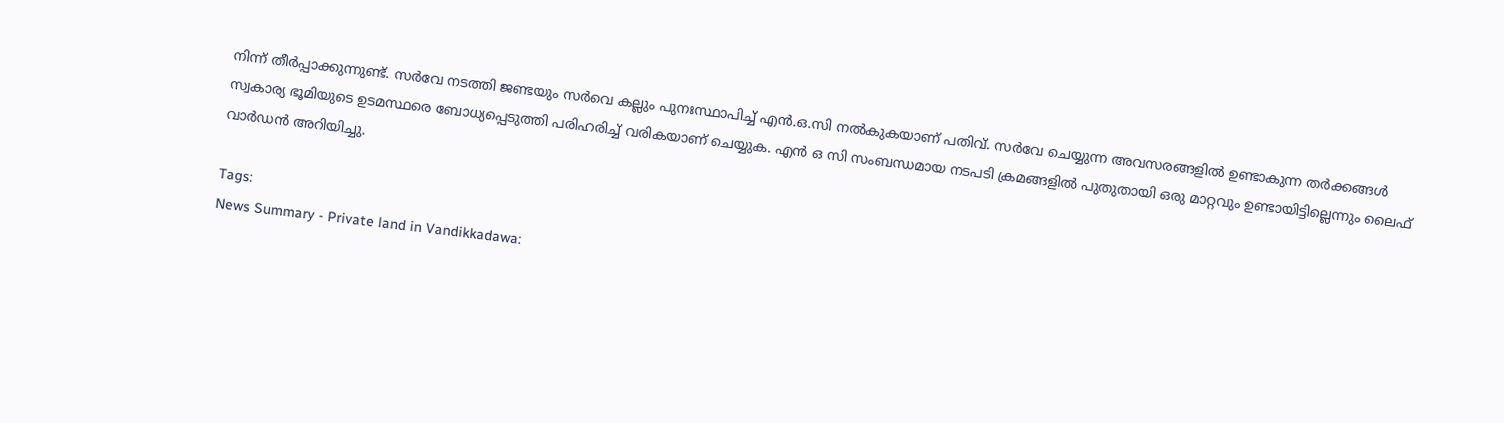നിന്ന് തീർപ്പാക്കുന്നുണ്ട്. സർവേ നടത്തി ജണ്ടയും സർവെ കല്ലും പുനഃസ്ഥാപിച്ച് എൻ.ഒ.സി നൽകുകയാണ് പതിവ്. സർവേ ചെയ്യുന്ന അവസരങ്ങളിൽ ഉണ്ടാകുന്ന തർക്കങ്ങൾ സ്വകാര്യ ഭൂമിയുടെ ഉടമസ്ഥരെ ബോധ്യപ്പെടുത്തി പരിഹരിച്ച് വരികയാണ് ചെയ്യുക. എൻ ഒ സി സംബന്ധമായ നടപടി ക്രമങ്ങളിൽ പുതുതായി ഒരു മാറ്റവും ഉണ്ടായിട്ടില്ലെന്നും ലൈഫ് വാർഡൻ അറിയിച്ചു.

Tags:
News Summary - Private land in Vandikkadawa: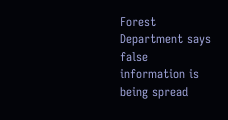Forest Department says false information is being spread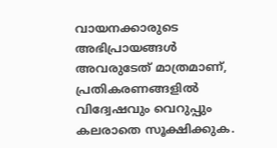വായനക്കാരുടെ അഭിപ്രായങ്ങള്‍ അവരുടേത് മാത്രമാണ്, പ്രതികരണങ്ങളിൽ വിദ്വേഷവും വെറുപ്പും കലരാതെ സൂക്ഷിക്കുക.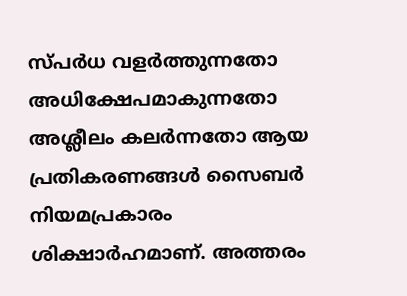സ്പർധ വളർത്തുന്നതോ അധിക്ഷേപമാകുന്നതോ അശ്ലീലം കലർന്നതോ ആയ പ്രതികരണങ്ങൾ സൈബർ നിയമപ്രകാരം ശിക്ഷാർഹമാണ്. അത്തരം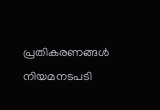പ്രതികരണങ്ങൾ നിയമനടപടി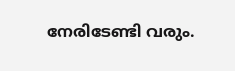നേരിടേണ്ടി വരും.